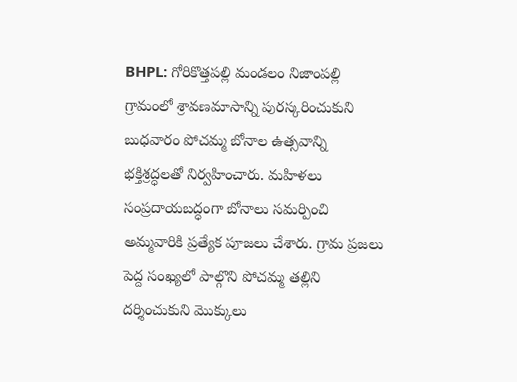BHPL: గోరికొత్తపల్లి మండలం నిజాంపల్లి గ్రామంలో శ్రావణమాసాన్ని పురస్కరించుకుని బుధవారం పోచమ్మ బోనాల ఉత్సవాన్ని భక్తిశ్రద్ధలతో నిర్వహించారు. మహిళలు సంప్రదాయబద్ధంగా బోనాలు సమర్పించి అమ్మవారికి ప్రత్యేక పూజలు చేశారు. గ్రామ ప్రజలు పెద్ద సంఖ్యలో పాల్గొని పోచమ్మ తల్లిని దర్శించుకుని మొక్కులు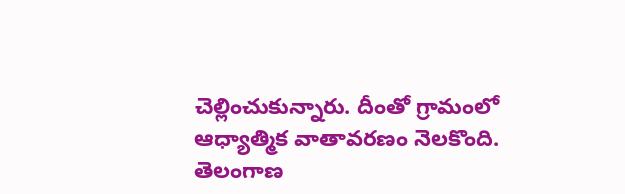చెల్లించుకున్నారు. దీంతో గ్రామంలో ఆధ్యాత్మిక వాతావరణం నెలకొంది.
తెలంగాణ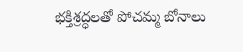భక్తిశ్రద్ధలతో పోచమ్మ బోనాలు